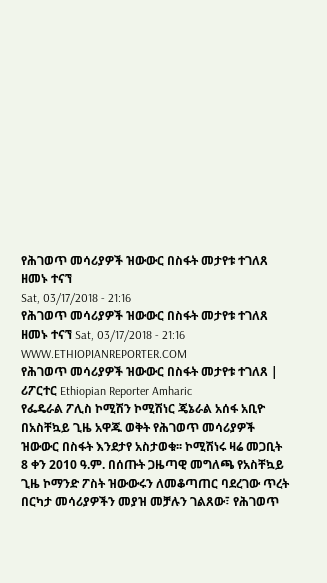የሕገወጥ መሳሪያዎች ዝውውር በስፋት መታየቱ ተገለጸ
ዘመኑ ተናኘ
Sat, 03/17/2018 - 21:16
የሕገወጥ መሳሪያዎች ዝውውር በስፋት መታየቱ ተገለጸ ዘመኑ ተናኘ Sat, 03/17/2018 - 21:16
WWW.ETHIOPIANREPORTER.COM
የሕገወጥ መሳሪያዎች ዝውውር በስፋት መታየቱ ተገለጸ | ሪፖርተር Ethiopian Reporter Amharic
የፌዴራል ፖሊስ ኮሚሽን ኮሚሽነር ጄኔራል አሰፋ አቢዮ በአስቸኳይ ጊዜ አዋጁ ወቅት የሕገወጥ መሳሪያዎች ዝውውር በስፋት እንደታየ አስታወቁ፡፡ ኮሚሽነሩ ዛሬ መጋቢት 8 ቀን 2010 ዓ.ም. በሰጡት ጋዜጣዊ መግለጫ የአስቸኳይ ጊዜ ኮማንድ ፖስት ዝውውሩን ለመቆጣጠር ባደረገው ጥረት በርካታ መሳሪያዎችን መያዝ መቻሉን ገልጸው፣ የሕገወጥ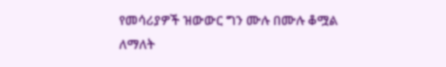የመሳሪያዎች ዝውውር ግን ሙሉ በሙሉ ቆሟል ለማለት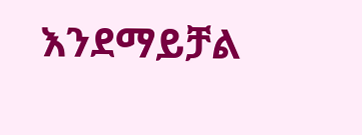እንደማይቻል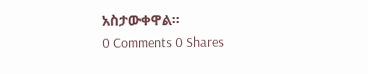አስታውቀዋል፡፡
0 Comments 0 Shares